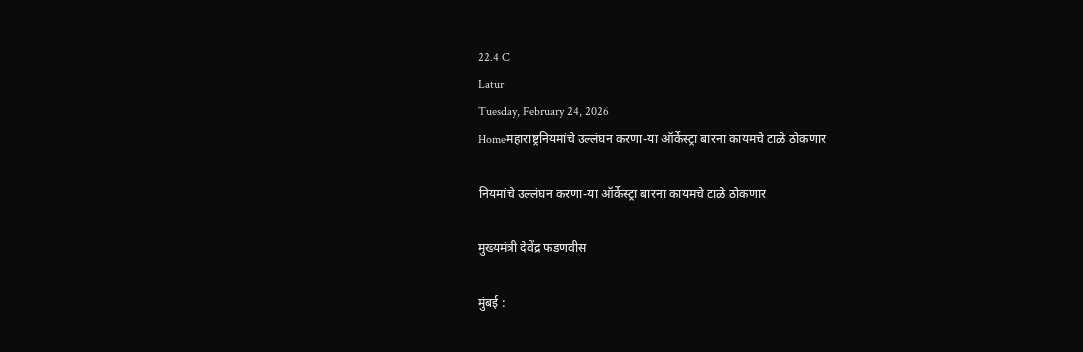22.4 C
Latur
Tuesday, February 24, 2026
Homeमहाराष्ट्रनियमांचे उल्लंघन करणा-या ऑर्केस्ट्रा बारना कायमचे टाळे ठोकणार

नियमांचे उल्लंघन करणा-या ऑर्केस्ट्रा बारना कायमचे टाळे ठोकणार

मुख्यमंत्री देवेंद्र फडणवीस

मुंबई :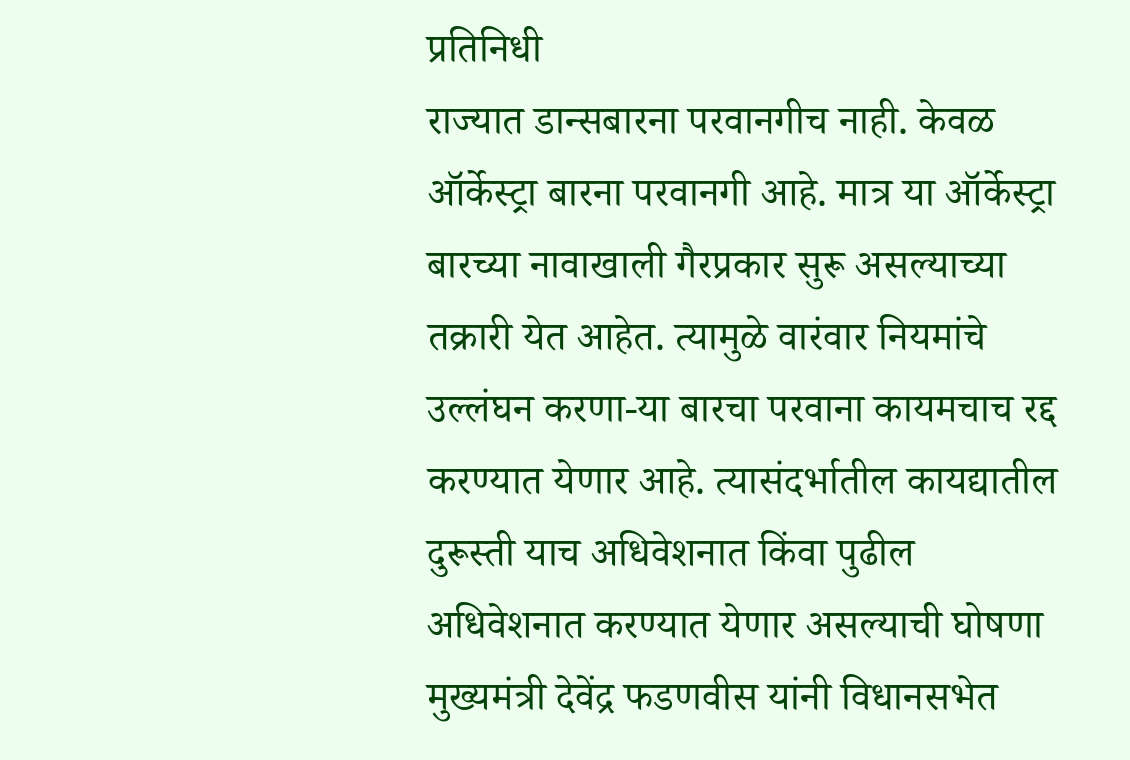प्रतिनिधी
राज्यात डान्सबारना परवानगीच नाही. केवळ ऑर्केस्ट्रा बारना परवानगी आहे. मात्र या ऑर्केस्ट्रा बारच्या नावाखाली गैरप्रकार सुरू असल्याच्या तक्रारी येत आहेत. त्यामुळे वारंवार नियमांचे उल्लंघन करणा-या बारचा परवाना कायमचाच रद्द करण्यात येणार आहे. त्यासंदर्भातील कायद्यातील दुरूस्ती याच अधिवेशनात किंवा पुढील अधिवेशनात करण्यात येणार असल्याची घोषणा मुख्यमंत्री देवेंद्र फडणवीस यांनी विधानसभेत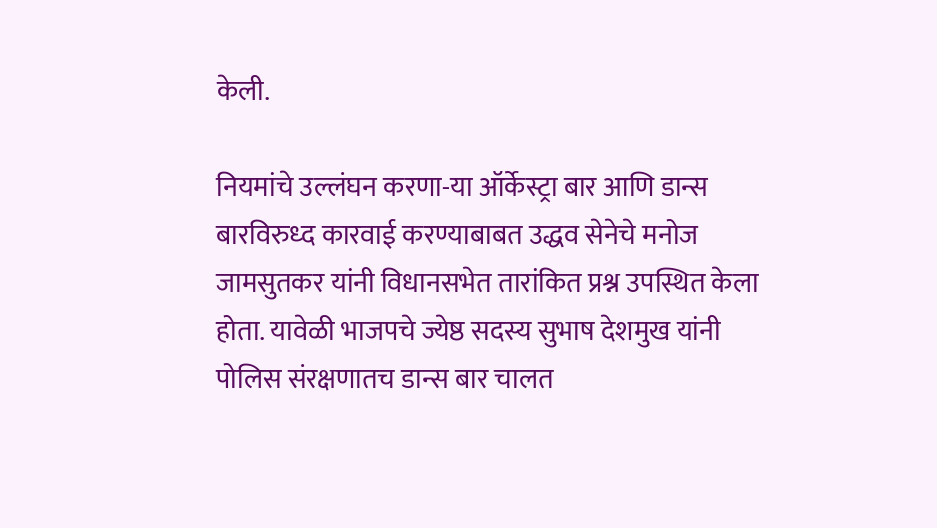केली.

नियमांचे उल्लंघन करणा-या ऑर्केस्ट्रा बार आणि डान्स बारविरुध्द कारवाई करण्याबाबत उद्धव सेनेचे मनोज जामसुतकर यांनी विधानसभेत तारांकित प्रश्न उपस्थित केला होता. यावेळी भाजपचे ज्येष्ठ सदस्य सुभाष देशमुख यांनी पोलिस संरक्षणातच डान्स बार चालत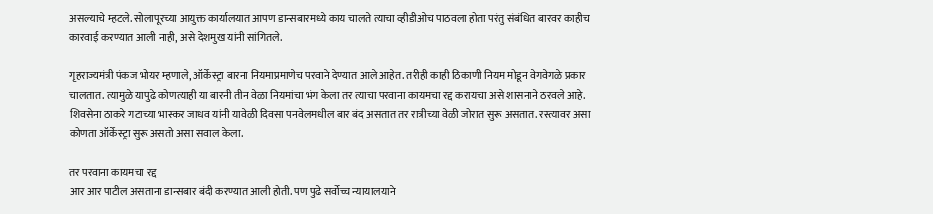असल्याचे म्हटले. सोलापूरच्या आयुक्त कार्यालयात आपण डान्सबारमध्ये काय चालते त्याचा व्हीडीओच पाठवला होता परंतु संबंधित बारवर काहीच कारवाई करण्यात आली नाही, असे देशमुख यांनी सांगितले.

गृहराज्यमंत्री पंकज भोयर म्हणाले, ऑर्केस्ट्रा बारना नियमाप्रमाणेच परवाने देण्यात आले आहेत. तरीही काही ठिकाणी नियम मोडून वेगवेगळे प्रकार चालतात. त्यामुळे यापुढे कोणत्याही या बारनी तीन वेळा नियमांचा भंग केला तर त्याचा परवाना कायमचा रद्द करायचा असे शासनाने ठरवले आहे. शिवसेना ठाकरे गटाच्या भास्कर जाधव यांनी यावेळी दिवसा पनवेलमधील बार बंद असतात तर रात्रीच्या वेळी जोरात सुरू असतात. रस्त्यावर असा कोणता ऑर्केस्ट्रा सुरू असतो असा सवाल केला.

तर परवाना कायमचा रद्द
आर आर पाटील असताना डान्सबार बंदी करण्यात आली होती. पण पुढे सर्वोच्च न्यायालयाने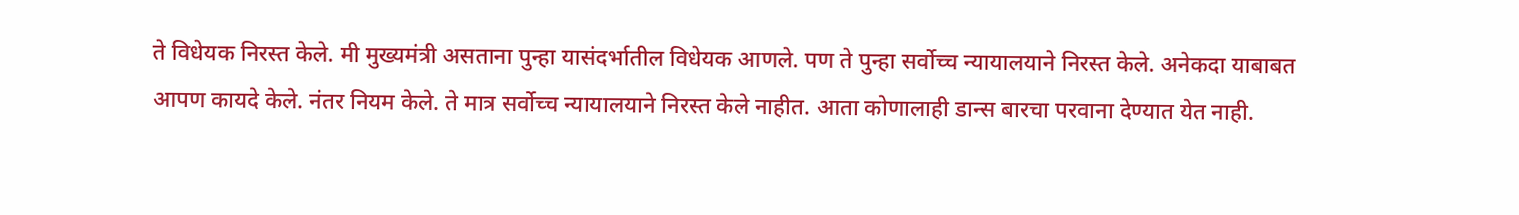ते विधेयक निरस्त केले. मी मुख्यमंत्री असताना पुन्हा यासंदर्भातील विधेयक आणले. पण ते पुन्हा सर्वोच्च न्यायालयाने निरस्त केले. अनेकदा याबाबत आपण कायदे केले. नंतर नियम केले. ते मात्र सर्वोच्च न्यायालयाने निरस्त केले नाहीत. आता कोणालाही डान्स बारचा परवाना देण्यात येत नाही.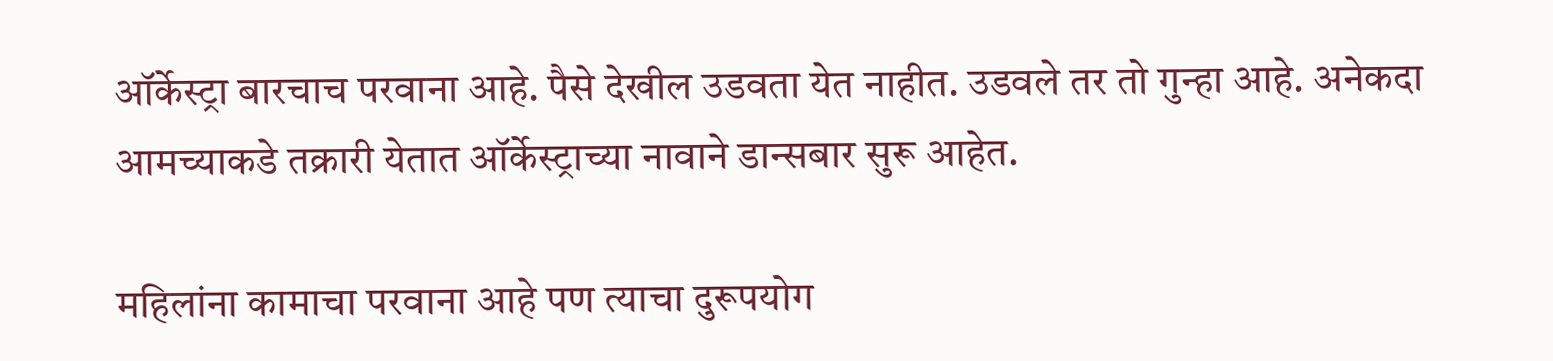ऑर्केस्ट्रा बारचाच परवाना आहे. पैसे देखील उडवता येत नाहीत. उडवले तर तो गुन्हा आहे. अनेकदा आमच्याकडे तक्रारी येतात ऑर्केस्ट्राच्या नावाने डान्सबार सुरू आहेत.

महिलांना कामाचा परवाना आहे पण त्याचा दुरूपयोग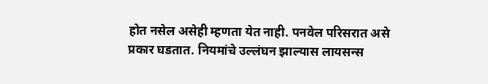होत नसेल असेही म्हणता येत नाही. पनवेल परिसरात असे प्रकार घडतात. नियमांचे उल्लंघन झाल्यास लायसन्स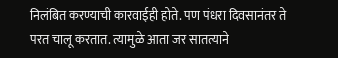निलंबित करण्याची कारवाईही होते. पण पंधरा दिवसानंतर ते परत चालू करतात. त्यामुळे आता जर सातत्याने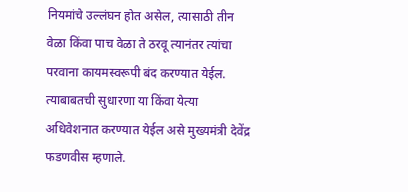नियमांचे उल्लंघन होत असेल, त्यासाठी तीन वेळा किंवा पाच वेळा ते ठरवू त्यानंतर त्यांचा परवाना कायमस्वरूपी बंद करण्यात येईल. त्याबाबतची सुधारणा या किंवा येत्या अधिवेशनात करण्यात येईल असे मुख्यमंत्री देवेंद्र फडणवीस म्हणाले.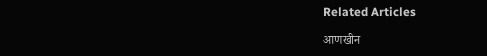Related Articles

आणखीन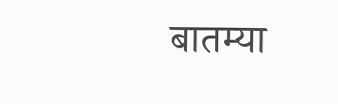बातम्या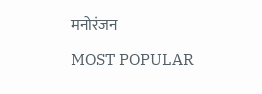मनोरंजन

MOST POPULAR